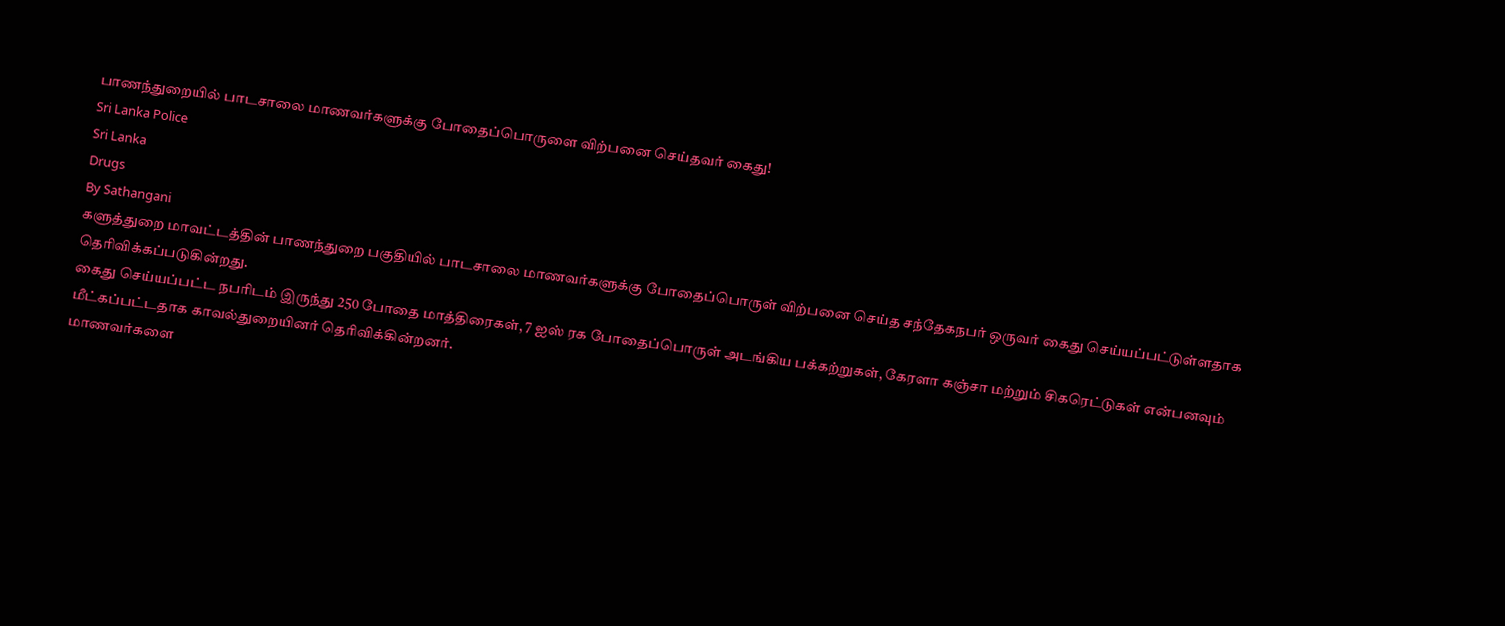பாணந்துறையில் பாடசாலை மாணவர்களுக்கு போதைப்பொருளை விற்பனை செய்தவர் கைது!
Sri Lanka Police
Sri Lanka
Drugs
By Sathangani
களுத்துறை மாவட்டத்தின் பாணந்துறை பகுதியில் பாடசாலை மாணவர்களுக்கு போதைப்பொருள் விற்பனை செய்த சந்தேகநபர் ஒருவர் கைது செய்யப்பட்டுள்ளதாக தெரிவிக்கப்படுகின்றது.
கைது செய்யப்பட்ட நபரிடம் இருந்து 250 போதை மாத்திரைகள், 7 ஐஸ் ரக போதைப்பொருள் அடங்கிய பக்கற்றுகள், கேரளா கஞ்சா மற்றும் சிகரெட்டுகள் என்பனவும் மீட்கப்பட்டதாக காவல்துறையினர் தெரிவிக்கின்றனர்.
மாணவர்களை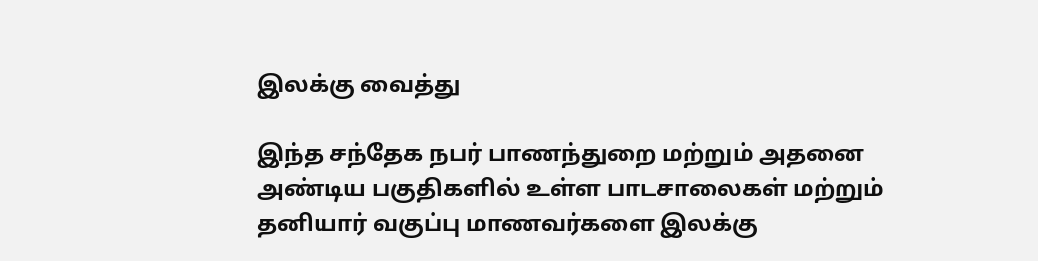இலக்கு வைத்து

இந்த சந்தேக நபர் பாணந்துறை மற்றும் அதனை அண்டிய பகுதிகளில் உள்ள பாடசாலைகள் மற்றும் தனியார் வகுப்பு மாணவர்களை இலக்கு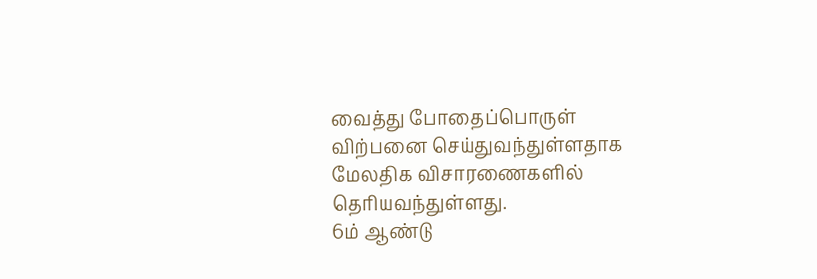வைத்து போதைப்பொருள் விற்பனை செய்துவந்துள்ளதாக மேலதிக விசாரணைகளில் தெரியவந்துள்ளது.
6ம் ஆண்டு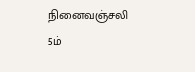நினைவஞ்சலி
5ம்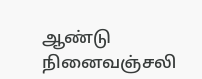ஆண்டு நினைவஞ்சலி